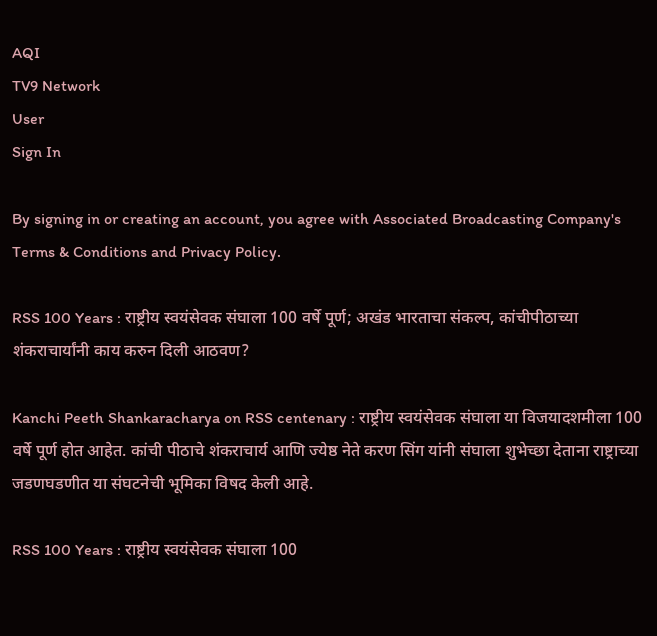AQI
TV9 Network
User
Sign In

By signing in or creating an account, you agree with Associated Broadcasting Company's Terms & Conditions and Privacy Policy.

RSS 100 Years : राष्ट्रीय स्वयंसेवक संघाला 100 वर्षे पूर्ण; अखंड भारताचा संकल्प, कांचीपीठाच्या शंकराचार्यांनी काय करुन दिली आठवण?

Kanchi Peeth Shankaracharya on RSS centenary : राष्ट्रीय स्वयंसेवक संघाला या विजयादशमीला 100 वर्षे पूर्ण होत आहेत. कांची पीठाचे शंकराचार्य आणि ज्येष्ठ नेते करण सिंग यांनी संघाला शुभेच्छा देताना राष्ट्राच्या जडणघडणीत या संघटनेची भूमिका विषद केली आहे.

RSS 100 Years : राष्ट्रीय स्वयंसेवक संघाला 100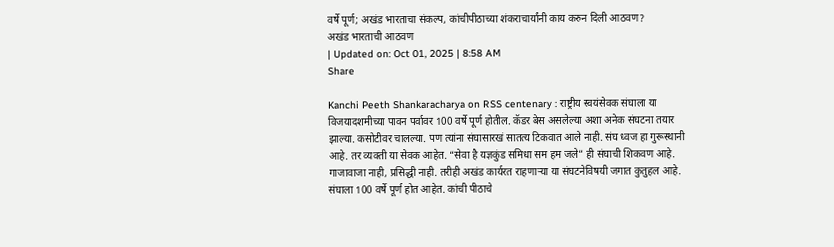वर्षे पूर्ण; अखंड भारताचा संकल्प, कांचीपीठाच्या शंकराचार्यांनी काय करुन दिली आठवण?
अखंड भारताची आठवण
| Updated on: Oct 01, 2025 | 8:58 AM
Share

Kanchi Peeth Shankaracharya on RSS centenary : राष्ट्रीय स्वयंसेवक संघाला या विजयादशमीच्या पावन पर्वावर 100 वर्षे पूर्ण होतील. कॅडर बेस असलेल्या अशा अनेक संघटना तयार झाल्या. कसोटीवर चालल्या. पण त्यांना संघासारखं सातत्य टिकवात आले नाही. संघ ध्वज हा गुरूस्थानी आहे. तर व्यक्ती या सेवक आहेत. “सेवा है यज्ञकुंड समिधा सम हम जले” ही संघाची शिकवण आहे. गाजावाजा नाही, प्रसिद्धी नाही. तरीही अखंड कार्यरत राहणाऱ्या या संघटनेविषयी जगात कुतुहल आहे. संघाला 100 वर्षे पूर्ण होत आहेत. कांची पीठाचे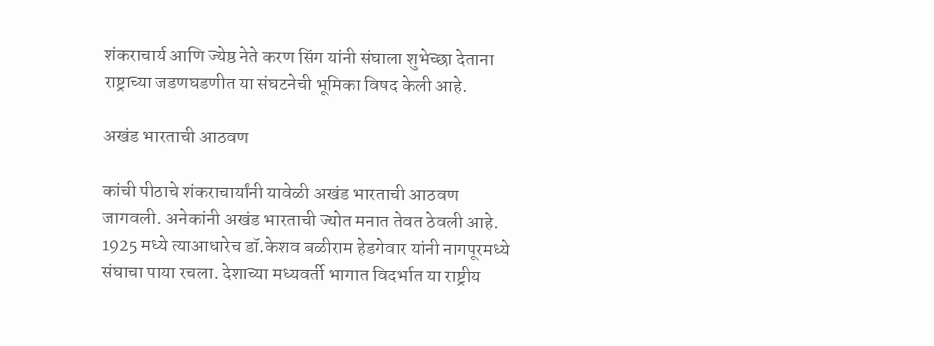शंकराचार्य आणि ज्येष्ठ नेते करण सिंग यांनी संघाला शुभेच्छा देताना राष्ट्राच्या जडणघडणीत या संघटनेची भूमिका विषद केली आहे.

अखंड भारताची आठवण

कांची पीठाचे शंकराचार्यांनी यावेळी अखंड भारताची आठवण जागवली. अनेकांनी अखंड भारताची ज्योत मनात तेवत ठेवली आहे. 1925 मध्ये त्याआधारेच डॉ.केशव बळीराम हेडगेवार यांनी नागपूरमध्ये संघाचा पाया रचला. देशाच्या मध्यवर्ती भागात विदर्भात या राष्ट्रीय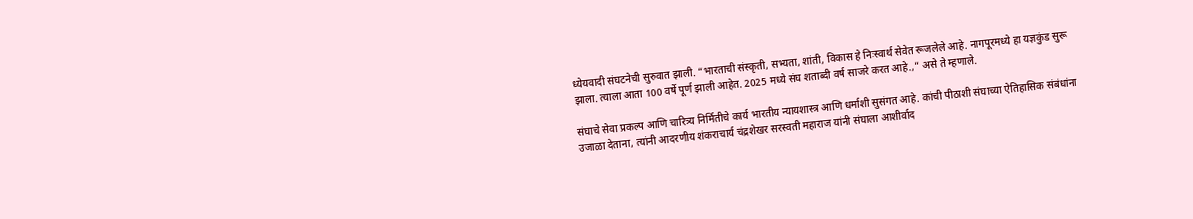ध्येयवादी संघटनेची सुरुवात झाली. “भारताची संस्कृती, सभ्यता, शांती, विकास हे निःस्वार्थ सेवेत रूजलेले आहे. नागपूरमध्ये हा यज्ञकुंड सुरू झाला. त्याला आता 100 वर्षे पूर्ण झाली आहेत. 2025 मध्ये संघ शताब्दी वर्ष साजरे करत आहे.,” असे ते म्हणाले.

संघाचे सेवा प्रकल्प आणि चारित्र्य निर्मितीचे कार्य भारतीय न्यायशास्त्र आणि धर्माशी सुसंगत आहे. कांची पीठाशी संघाच्या ऐतिहासिक संबंधांना उजाळा देताना, त्यांनी आदरणीय शंकराचार्य चंद्रशेखर सरस्वती महाराज यांनी संघाला आशीर्वाद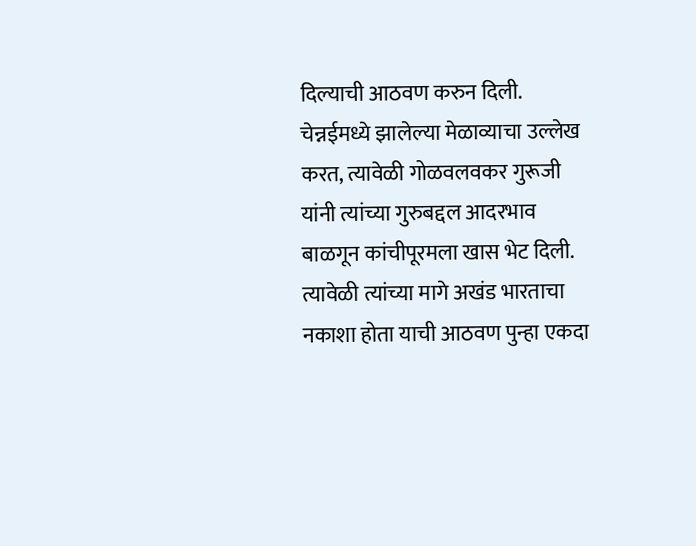दिल्याची आठवण करुन दिली. चेन्नईमध्ये झालेल्या मेळाव्याचा उल्लेख करत, त्यावेळी गोळवलवकर गुरूजी यांनी त्यांच्या गुरुबद्दल आदरभाव बाळगून कांचीपूरमला खास भेट दिली. त्यावेळी त्यांच्या मागे अखंड भारताचा नकाशा होता याची आठवण पुन्हा एकदा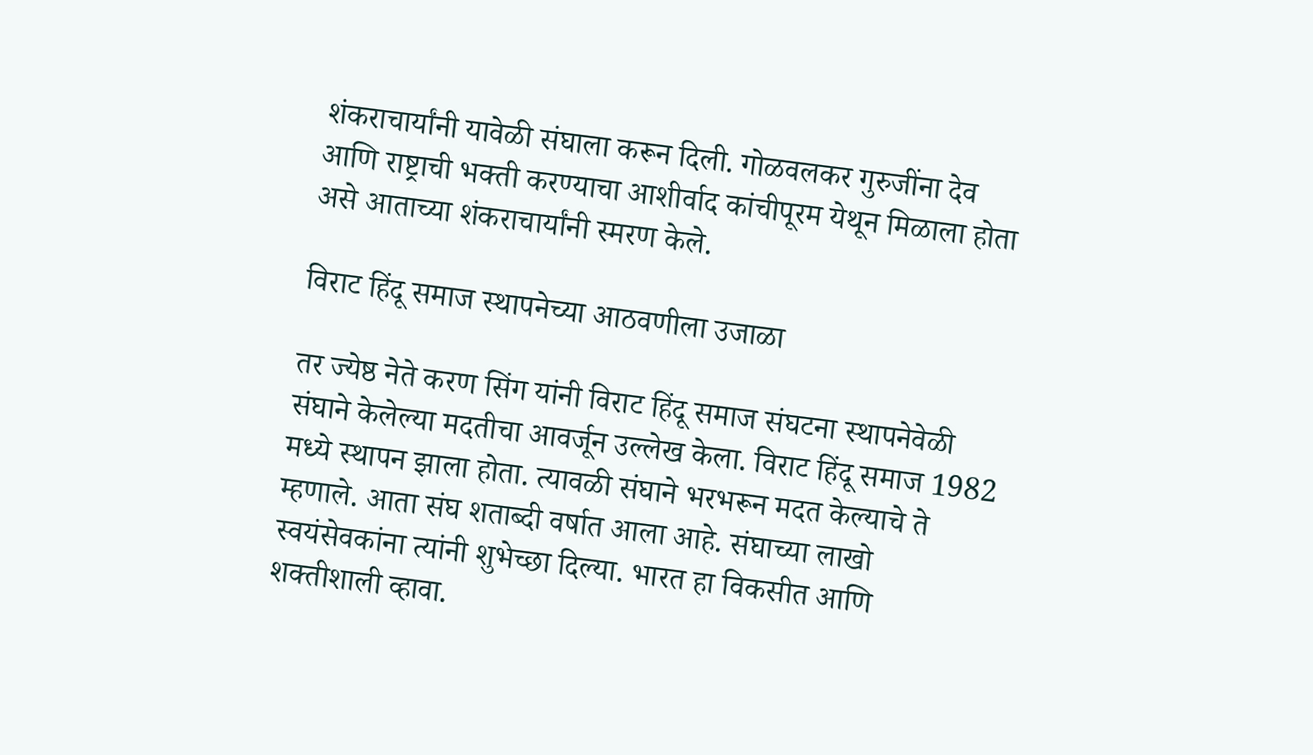शंकराचार्यांनी यावेळी संघाला करून दिली. गोळवलकर गुरुजींना देव आणि राष्ट्राची भक्ती करण्याचा आशीर्वाद कांचीपूरम येथून मिळाला होता असे आताच्या शंकराचार्यांनी स्मरण केले.

विराट हिंदू समाज स्थापनेच्या आठवणीला उजाळा

तर ज्येष्ठ नेते करण सिंग यांनी विराट हिंदू समाज संघटना स्थापनेवेळी संघाने केलेल्या मदतीचा आवर्जून उल्लेख केला. विराट हिंदू समाज 1982 मध्ये स्थापन झाला होता. त्यावळी संघाने भरभरून मदत केल्याचे ते म्हणाले. आता संघ शताब्दी वर्षात आला आहे. संघाच्या लाखो स्वयंसेवकांना त्यांनी शुभेच्छा दिल्या. भारत हा विकसीत आणि शक्तीशाली व्हावा.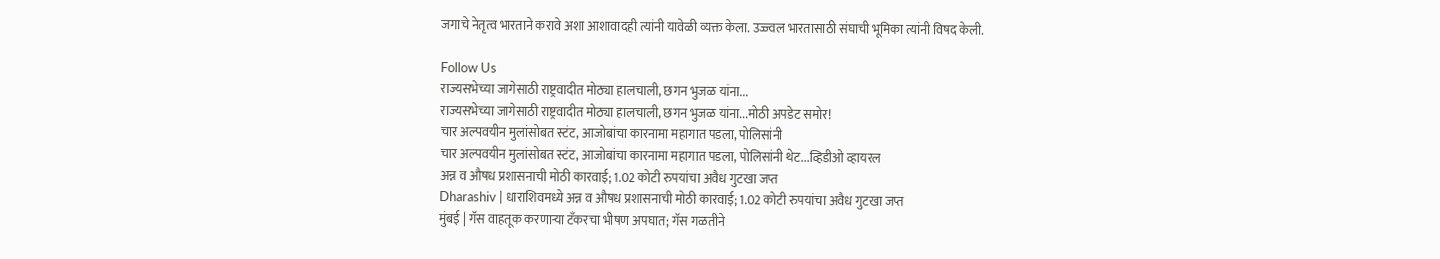जगाचे नेतृत्व भारताने करावे अशा आशावादही त्यांनी यावेळी व्यक्त केला. उज्ज्वल भारतासाठी संघाची भूमिका त्यांनी विषद केली.

Follow Us
राज्यसभेच्या जागेसाठी राष्ट्रवादीत मोठ्या हालचाली, छगन भुजळ यांना...
राज्यसभेच्या जागेसाठी राष्ट्रवादीत मोठ्या हालचाली, छगन भुजळ यांना...मोठी अपडेट समोर!
चार अल्पवयीन मुलांसोबत स्टंट, आजोबांचा कारनामा महागात पडला, पोलिसांनी
चार अल्पवयीन मुलांसोबत स्टंट, आजोबांचा कारनामा महागात पडला, पोलिसांनी थेट...व्हिडीओ व्हायरल
अन्न व औषध प्रशासनाची मोठी कारवाई; 1.02 कोटी रुपयांचा अवैध गुटखा जप्त
Dharashiv | धाराशिवमध्ये अन्न व औषध प्रशासनाची मोठी कारवाई; 1.02 कोटी रुपयांचा अवैध गुटखा जप्त
मुंबई | गॅस वाहतूक करणाऱ्या टँकरचा भीषण अपघात; गॅस गळतीने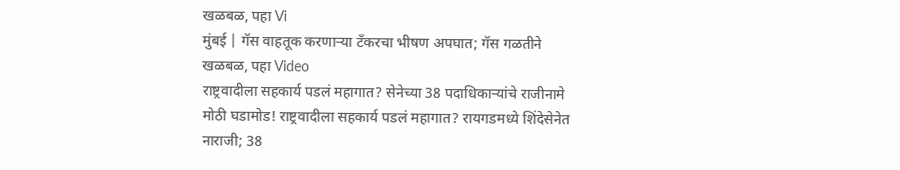खळबळ, पहा Vi
मुंबई | गॅस वाहतूक करणाऱ्या टँकरचा भीषण अपघात; गॅस गळतीने खळबळ, पहा Video
राष्ट्रवादीला सहकार्य पडलं महागात? सेनेच्या 38 पदाधिकाऱ्यांचे राजीनामे
मोठी घडामोड! राष्ट्रवादीला सहकार्य पडलं महागात? रायगडमध्ये शिंदेसेनेत नाराजी; 38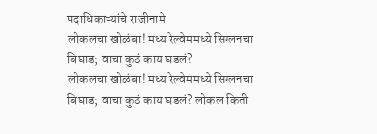पदाधिकाऱ्यांचे राजीनामे
लोकलचा खोळंबा! मध्य रेल्वेममध्ये सिग्लनचा बिघाड; वाचा कुठं काय घडलं?
लोकलचा खोळंबा! मध्य रेल्वेममध्ये सिग्लनचा बिघाड; वाचा कुठं काय घडलं? लोकल किती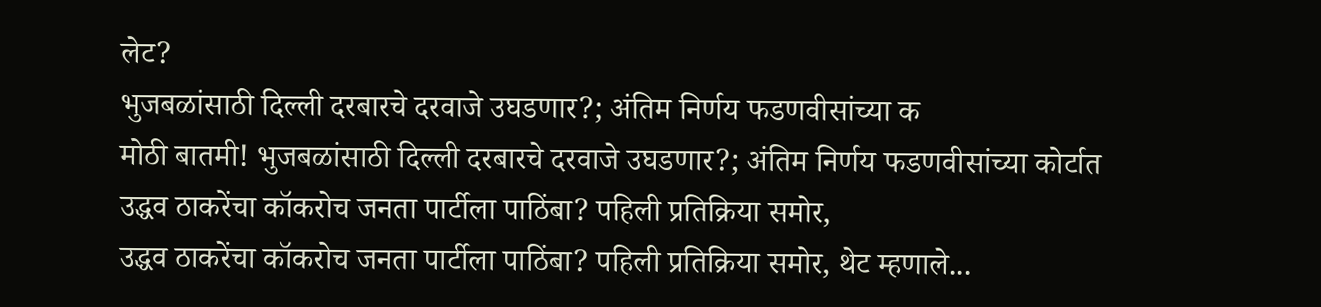लेट?
भुजबळांसाठी दिल्ली दरबारचे दरवाजे उघडणार?; अंतिम निर्णय फडणवीसांच्या क
मोठी बातमी! भुजबळांसाठी दिल्ली दरबारचे दरवाजे उघडणार?; अंतिम निर्णय फडणवीसांच्या कोर्टात
उद्धव ठाकरेंचा कॉकरोच जनता पार्टीला पाठिंबा? पहिली प्रतिक्रिया समोर,
उद्धव ठाकरेंचा कॉकरोच जनता पार्टीला पाठिंबा? पहिली प्रतिक्रिया समोर, थेट म्हणाले...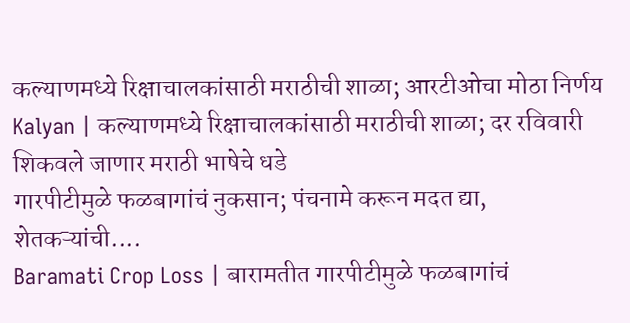कल्याणमध्ये रिक्षाचालकांसाठी मराठीची शाळा; आरटीओचा मोठा निर्णय
Kalyan | कल्याणमध्ये रिक्षाचालकांसाठी मराठीची शाळा; दर रविवारी शिकवले जाणार मराठी भाषेचे धडे
गारपीटीमुळे फळबागांचं नुकसान; पंचनामे करून मदत द्या, शेतकऱ्यांची....
Baramati Crop Loss | बारामतीत गारपीटीमुळे फळबागांचं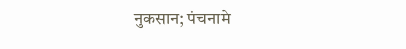नुकसान; पंचनामे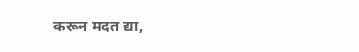करून मदत द्या,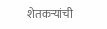शेतकऱ्यांची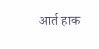आर्त हाक